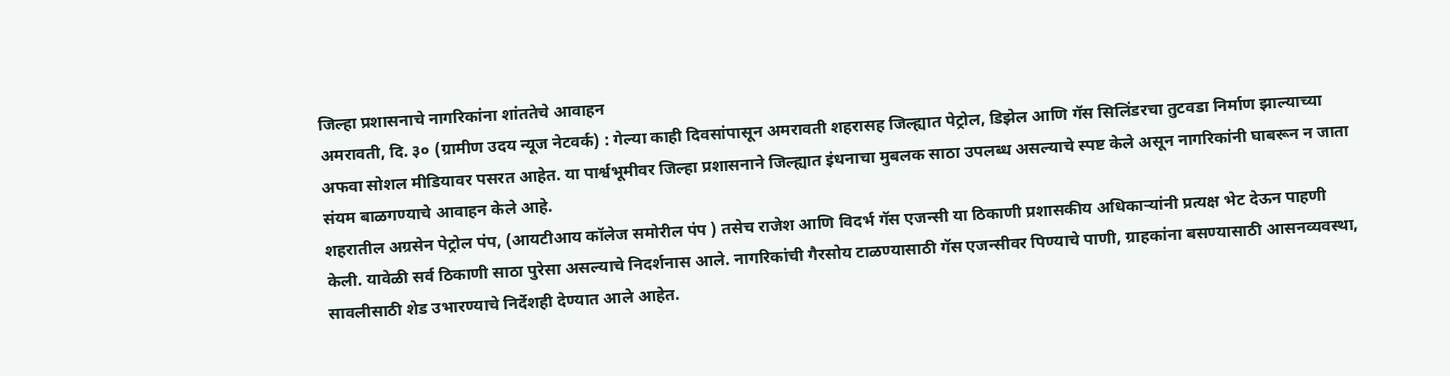जिल्हा प्रशासनाचे नागरिकांना शांततेचे आवाहन
अमरावती, दि. ३० (ग्रामीण उदय न्यूज नेटवर्क) : गेल्या काही दिवसांपासून अमरावती शहरासह जिल्ह्यात पेट्रोल, डिझेल आणि गॅस सिलिंडरचा तुटवडा निर्माण झाल्याच्या अफवा सोशल मीडियावर पसरत आहेत. या पार्श्वभूमीवर जिल्हा प्रशासनाने जिल्ह्यात इंधनाचा मुबलक साठा उपलब्ध असल्याचे स्पष्ट केले असून नागरिकांनी घाबरून न जाता संयम बाळगण्याचे आवाहन केले आहे.
शहरातील अग्रसेन पेट्रोल पंप, (आयटीआय कॉलेज समोरील पंप ) तसेच राजेश आणि विदर्भ गॅस एजन्सी या ठिकाणी प्रशासकीय अधिकाऱ्यांनी प्रत्यक्ष भेट देऊन पाहणी केली. यावेळी सर्व ठिकाणी साठा पुरेसा असल्याचे निदर्शनास आले. नागरिकांची गैरसोय टाळण्यासाठी गॅस एजन्सीवर पिण्याचे पाणी, ग्राहकांना बसण्यासाठी आसनव्यवस्था, सावलीसाठी शेड उभारण्याचे निर्देशही देण्यात आले आहेत.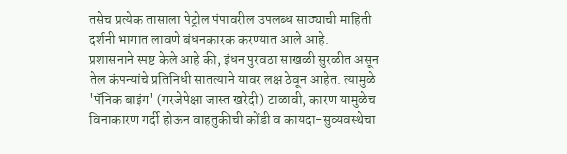तसेच प्रत्येक तासाला पेट्रोल पंपावरील उपलब्ध साठ्याची माहिती दर्शनी भागात लावणे बंधनकारक करण्यात आले आहे.
प्रशासनाने स्पष्ट केले आहे की, इंधन पुरवठा साखळी सुरळीत असून तेल कंपन्यांचे प्रतिनिधी सातत्याने यावर लक्ष ठेवून आहेत. त्यामुळे 'पॅनिक बाइंग' (गरजेपेक्षा जास्त खरेदी) टाळावी, कारण यामुळेच विनाकारण गर्दी होऊन वाहतुकीची कोंडी व कायदा-सुव्यवस्थेचा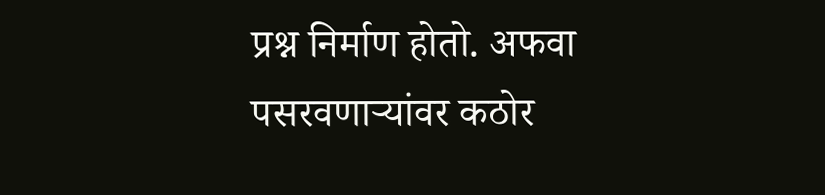प्रश्न निर्माण होतो. अफवा पसरवणाऱ्यांवर कठोर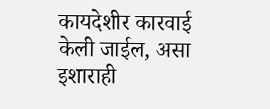कायदेशीर कारवाई केली जाईल, असा इशाराही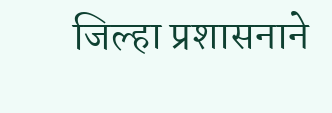जिल्हा प्रशासनाने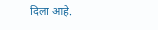दिला आहे.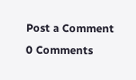Post a Comment
0 Comments